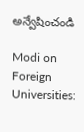అన్వేషించండి

Modi on Foreign Universities: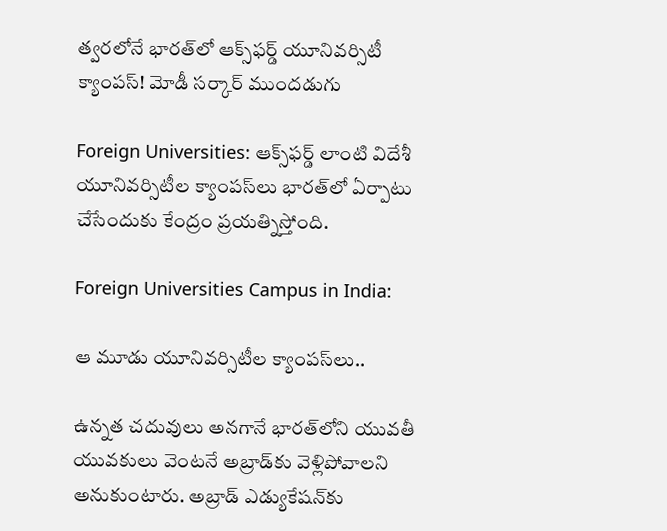త్వరలోనే భారత్‌లో ఆక్స్‌ఫర్డ్ యూనివర్సిటీ క్యాంపస్! మోడీ సర్కార్ ముందడుగు

Foreign Universities: ఆక్స్‌ఫర్డ్ లాంటి విదేశీ యూనివర్సిటీల క్యాంపస్‌లు భారత్‌లో ఏర్పాటు చేసేందుకు కేంద్రం ప్రయత్నిస్తోంది.

Foreign Universities Campus in India:

ఆ మూడు యూనివర్సిటీల క్యాంపస్‌లు..

ఉన్నత చదువులు అనగానే భారత్‌లోని యువతీ యువకులు వెంటనే అబ్రాడ్‌కు వెళ్లిపోవాలని అనుకుంటారు. అబ్రాడ్ ఎడ్యుకేషన్‌కు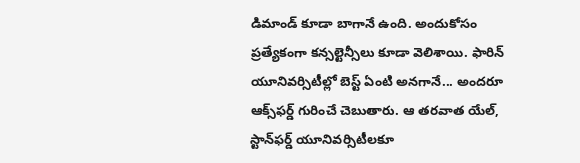డిమాండ్‌ కూడా బాగానే ఉంది. అందుకోసం ప్రత్యేకంగా కన్సల్టెన్సీలు కూడా వెలిశాయి. ఫారిన్‌ యూనివర్సిటీల్లో బెస్ట్ ఏంటి అనగానే... అందరూ ఆక్స్‌ఫర్డ్ గురించే చెబుతారు. ఆ తరవాత యేల్‌, స్టాన్‌ఫర్డ్ యూనివర్సిటీలకూ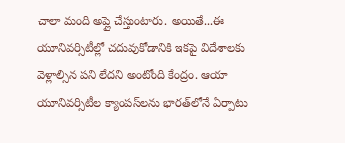చాలా మంది అప్లై చేస్తుంటారు. అయితే...ఈ యూనివర్సిటీల్లో చదువుకోడానికి ఇకపై విదేశాలకు వెళ్లాల్సిన పని లేదని అంటోంది కేంద్రం. ఆయా యూనివర్సిటీల క్యాంపస్‌లను భారత్‌లోనే ఏర్పాటు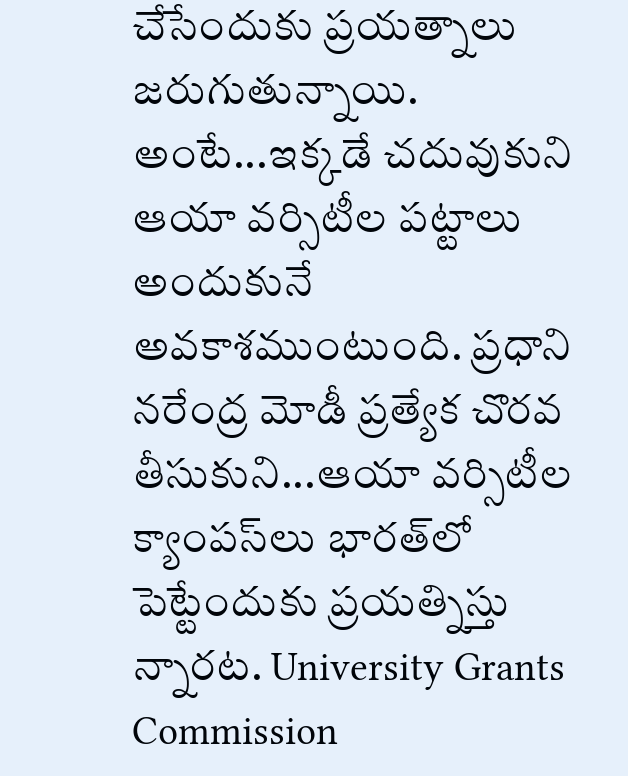చేసేందుకు ప్రయత్నాలు జరుగుతున్నాయి. అంటే...ఇక్కడే చదువుకుని ఆయా వర్సిటీల పట్టాలు అందుకునే అవకాశముంటుంది. ప్రధాని నరేంద్ర మోడీ ప్రత్యేక చొరవ తీసుకుని...ఆయా వర్సిటీల క్యాంపస్‌లు భారత్‌లో పెట్టేందుకు ప్రయత్నిస్తు న్నారట. University Grants Commission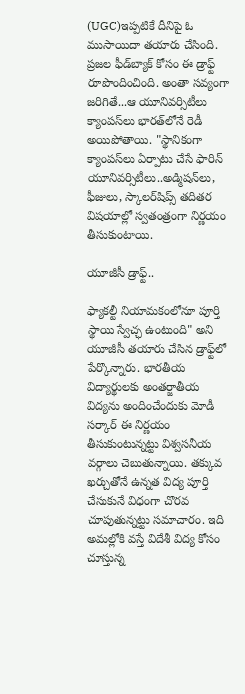(UGC)ఇప్పటికే దీనిపై ఓ ముసాయిదా తయారు చేసింది. ప్రజల ఫీడ్‌బ్యాక్‌ కోసం ఈ డ్రాఫ్ట్ రూపొందించింది. అంతా సవ్యంగా జరిగితే...ఆ యూనివర్సిటీలు క్యాంపస్‌లు భారత్‌లోనే రెడీ అయిపోతాయి. "స్థానికంగా క్యాంపస్‌లు ఏర్పాటు చేసే ఫారిన్ యూనివర్సిటీలు..అడ్మిషన్‌లు, ఫీజులు, స్కాలర్‌షిప్స్‌ తదితర విషయాల్లో స్వతంత్రంగా నిర్ణయం తీసుకుంటాయి.

యూజీసీ డ్రాఫ్ట్..

ఫ్యాకల్టీ నియామకంలోనూ పూర్తి స్థాయి స్వేచ్ఛ ఉంటుంది" అని యూజీసీ తయారు చేసిన డ్రాఫ్ట్‌లో పేర్కొన్నారు. భారతీయ విద్యార్థులకు అంతర్జాతీయ  విద్యను అందించేందుకు మోడీ సర్కార్ ఈ నిర్ణయం తీసుకుంటున్నట్టు విశ్వసనీయ వర్గాలు చెబుతున్నాయి. తక్కువ ఖర్చుతోనే ఉన్నత విద్య పూర్తి చేసుకునే విధంగా చొరవ చూపుతున్నట్టు సమాచారం. ఇది అమల్లోకి వస్తే విదేశీ విద్య కోసం చూస్తున్న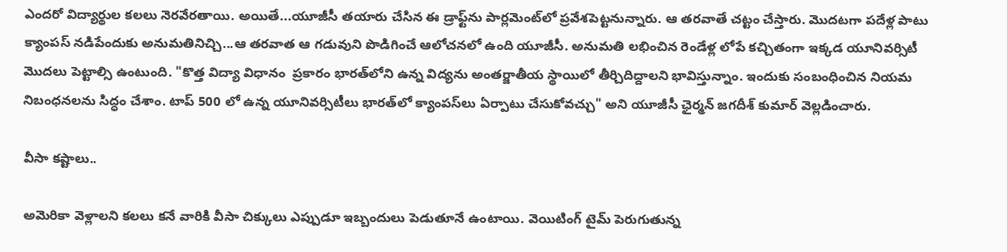ఎందరో విద్యార్థుల కలలు నెరవేరతాయి. అయితే...యూజీసీ తయారు చేసిన ఈ డ్రాఫ్ట్‌ను పార్లమెంట్‌లో ప్రవేశపెట్టనున్నారు. ఆ తరవాతే చట్టం చేస్తారు. మొదటగా పదేళ్ల పాటు క్యాంపస్‌ నడిపేందుకు అనుమతినిచ్చి...ఆ తరవాత ఆ గడువుని పొడిగించే ఆలోచనలో ఉంది యూజీసీ. అనుమతి లభించిన రెండేళ్ల లోపే కచ్చితంగా ఇక్కడ యూనివర్సిటీ మొదలు పెట్టాల్సి ఉంటుంది. "కొత్త విద్యా విధానం  ప్రకారం భారత్‌లోని ఉన్న విద్యను అంతర్జాతీయ స్థాయిలో తీర్చిదిద్దాలని భావిస్తున్నాం. ఇందుకు సంబంధించిన నియమ నిబంధనలను సిద్ధం చేశాం. టాప్ 500 లో ఉన్న యూనివర్సిటీలు భారత్‌లో క్యాంపస్‌లు ఏర్పాటు చేసుకోవచ్చు" అని యూజీసీ ఛైర్మన్ జగదీశ్ కుమార్ వెల్లడించారు.

వీసా కష్టాలు..

అమెరికా వెళ్లాలని కలలు కనే వారికి వీసా చిక్కులు ఎప్పుడూ ఇబ్బందులు పెడుతూనే ఉంటాయి. వెయిటింగ్ టైమ్‌ పెరుగుతున్న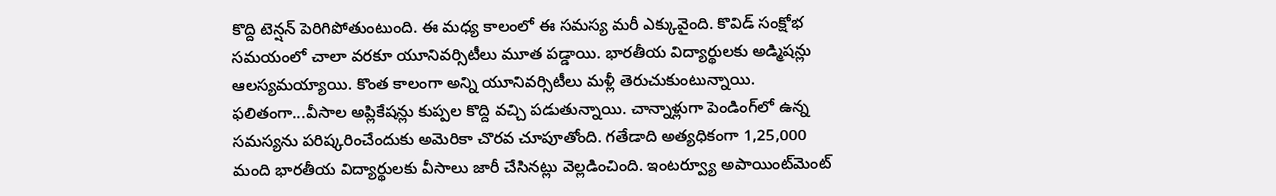కొద్ది టెన్షన్ పెరిగిపోతుంటుంది. ఈ మధ్య కాలంలో ఈ సమస్య మరీ ఎక్కువైంది. కొవిడ్ సంక్షోభ సమయంలో చాలా వరకూ యూనివర్సిటీలు మూత పడ్డాయి. భారతీయ విద్యార్థులకు అడ్మిషన్లు ఆలస్యమయ్యాయి. కొంత కాలంగా అన్ని యూనివర్సిటీలు మళ్లీ తెరుచుకుంటున్నాయి. ఫలితంగా...వీసాల అప్లికేషన్లు కుప్పల కొద్ది వచ్చి పడుతున్నాయి. చాన్నాళ్లుగా పెండింగ్‌లో ఉన్న సమస్యను పరిష్కరించేందుకు అమెరికా చొరవ చూపూతోంది. గతేడాది అత్యధికంగా 1,25,000 మంది భారతీయ విద్యార్థులకు వీసాలు జారీ చేసినట్లు వెల్లడించింది. ఇంటర్వ్యూ అపాయింట్‌మెంట్‌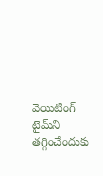వెయిటింగ్ టైమ్‌ని తగ్గించేందుకు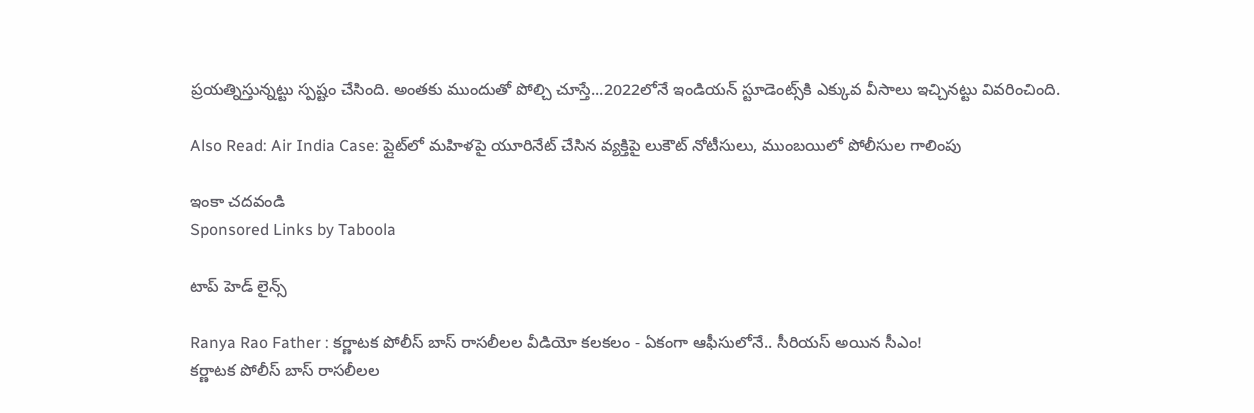ప్రయత్నిస్తున్నట్టు స్పష్టం చేసింది. అంతకు ముందుతో పోల్చి చూస్తే...2022లోనే ఇండియన్ స్టూడెంట్స్‌కి ఎక్కువ వీసాలు ఇచ్చినట్టు వివరించింది.

Also Read: Air India Case: ప్లైట్‌లో మహిళపై యూరినేట్ చేసిన వ్యక్తిపై లుకౌట్ నోటీసులు, ముంబయిలో పోలీసుల గాలింపు

ఇంకా చదవండి
Sponsored Links by Taboola

టాప్ హెడ్ లైన్స్

Ranya Rao Father : కర్ణాటక పోలీస్ బాస్ రాసలీలల వీడియో కలకలం - ఏకంగా ఆఫీసులోనే.. సీరియస్ అయిన సీఎం!
కర్ణాటక పోలీస్ బాస్ రాసలీలల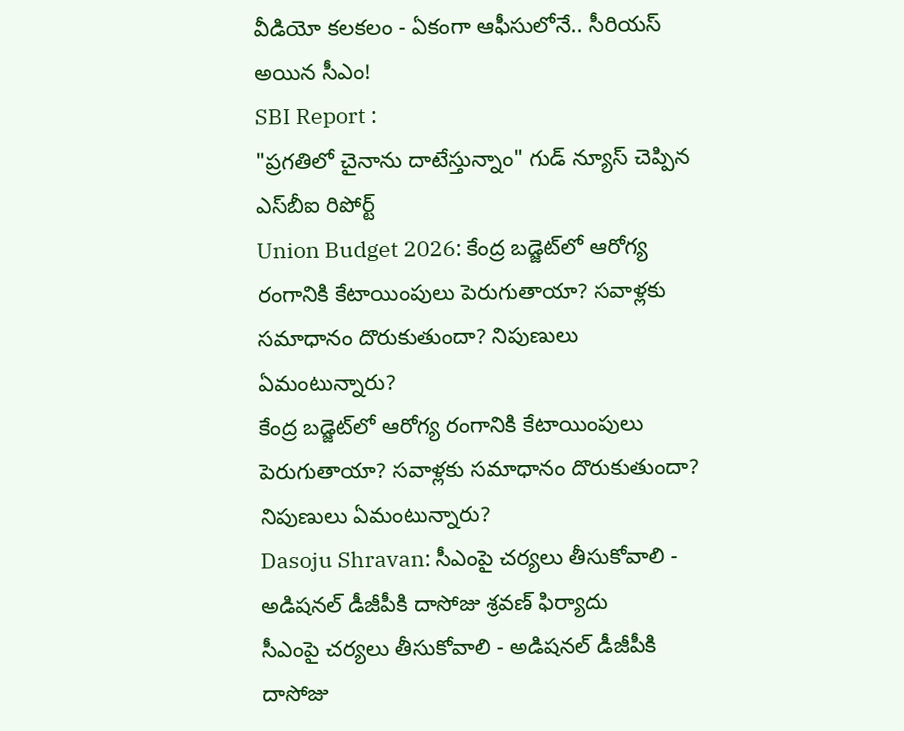వీడియో కలకలం - ఏకంగా ఆఫీసులోనే.. సీరియస్ అయిన సీఎం!
SBI Report :
"ప్రగతిలో చైనాను దాటేస్తున్నాం" గుడ్ న్యూస్ చెప్పిన ఎస్‌బీఐ రిపోర్ట్
Union Budget 2026: కేంద్ర బడ్జెట్‌లో ఆరోగ్య రంగానికి కేటాయింపులు పెరుగుతాయా? సవాళ్లకు సమాధానం దొరుకుతుందా? నిపుణులు ఏమంటున్నారు?
కేంద్ర బడ్జెట్‌లో ఆరోగ్య రంగానికి కేటాయింపులు పెరుగుతాయా? సవాళ్లకు సమాధానం దొరుకుతుందా? నిపుణులు ఏమంటున్నారు?
Dasoju Shravan: సీఎంపై చర్యలు తీసుకోవాలి - అడిషనల్ డీజీపీకి దాసోజు శ్రవణ్ ఫిర్యాదు
సీఎంపై చర్యలు తీసుకోవాలి - అడిషనల్ డీజీపీకి దాసోజు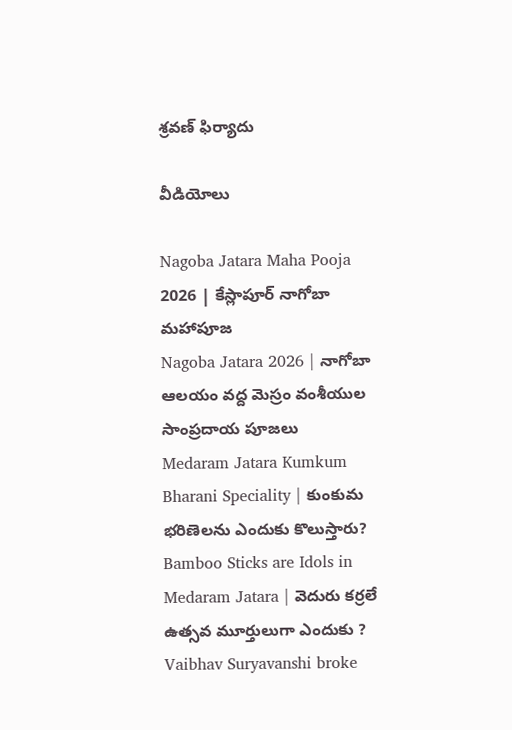శ్రవణ్ ఫిర్యాదు

వీడియోలు

Nagoba Jatara Maha Pooja 2026 | కేస్లాపూర్ నాగోబా మహాపూజ
Nagoba Jatara 2026 | నాగోబా ఆలయం వద్ద మెస్రం వంశీయుల సాంప్రదాయ పూజలు
Medaram Jatara Kumkum Bharani Speciality | కుంకుమ భరిణెలను ఎందుకు కొలుస్తారు?
Bamboo Sticks are Idols in Medaram Jatara | వెదురు కర్రలే ఉత్సవ మూర్తులుగా ఎందుకు ?
Vaibhav Suryavanshi broke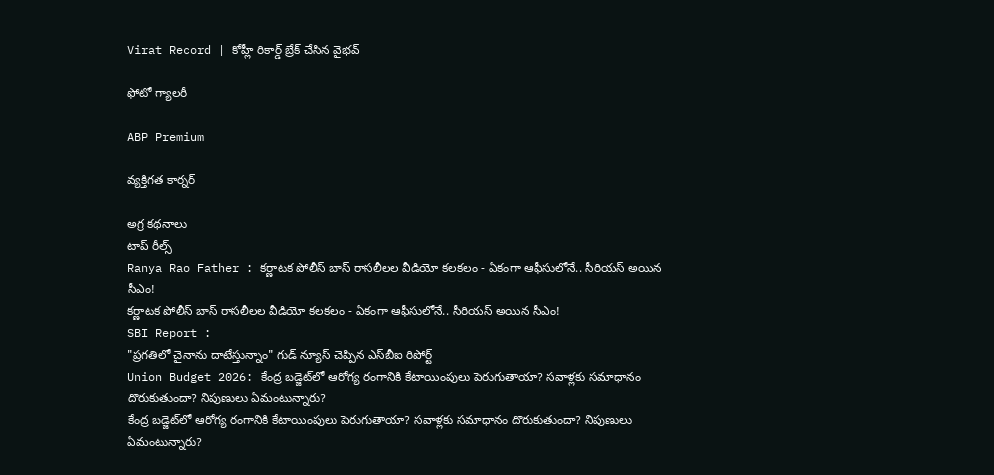Virat Record | కోహ్లీ రికార్డ్ బ్రేక్ చేసిన వైభవ్

ఫోటో గ్యాలరీ

ABP Premium

వ్యక్తిగత కార్నర్

అగ్ర కథనాలు
టాప్ రీల్స్
Ranya Rao Father : కర్ణాటక పోలీస్ బాస్ రాసలీలల వీడియో కలకలం - ఏకంగా ఆఫీసులోనే.. సీరియస్ అయిన సీఎం!
కర్ణాటక పోలీస్ బాస్ రాసలీలల వీడియో కలకలం - ఏకంగా ఆఫీసులోనే.. సీరియస్ అయిన సీఎం!
SBI Report :
"ప్రగతిలో చైనాను దాటేస్తున్నాం" గుడ్ న్యూస్ చెప్పిన ఎస్‌బీఐ రిపోర్ట్
Union Budget 2026: కేంద్ర బడ్జెట్‌లో ఆరోగ్య రంగానికి కేటాయింపులు పెరుగుతాయా? సవాళ్లకు సమాధానం దొరుకుతుందా? నిపుణులు ఏమంటున్నారు?
కేంద్ర బడ్జెట్‌లో ఆరోగ్య రంగానికి కేటాయింపులు పెరుగుతాయా? సవాళ్లకు సమాధానం దొరుకుతుందా? నిపుణులు ఏమంటున్నారు?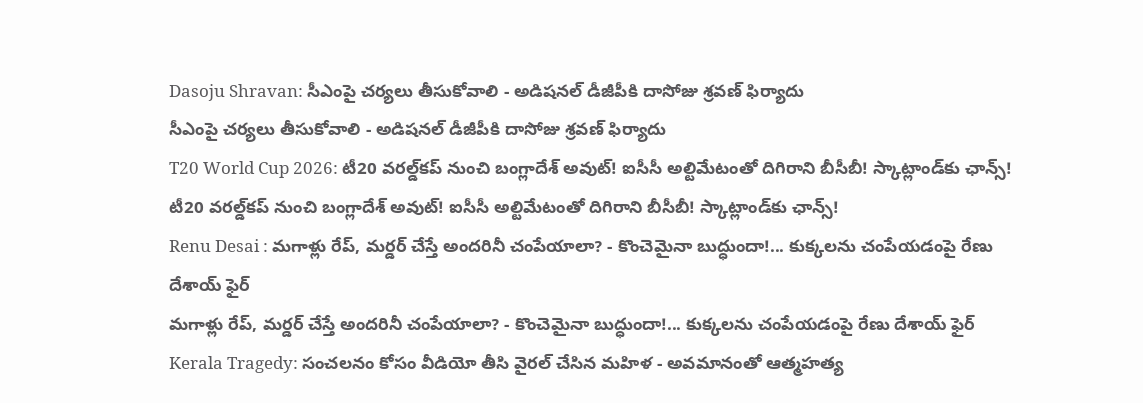Dasoju Shravan: సీఎంపై చర్యలు తీసుకోవాలి - అడిషనల్ డీజీపీకి దాసోజు శ్రవణ్ ఫిర్యాదు
సీఎంపై చర్యలు తీసుకోవాలి - అడిషనల్ డీజీపీకి దాసోజు శ్రవణ్ ఫిర్యాదు
T20 World Cup 2026: టీ20 వరల్డ్‌కప్‌ నుంచి బంగ్లాదేశ్‌ అవుట్‌! ఐసీసీ అల్టిమేటంతో దిగిరాని బీసీబీ! స్కాట్లాండ్‌కు ఛాన్స్!
టీ20 వరల్డ్‌కప్‌ నుంచి బంగ్లాదేశ్‌ అవుట్‌! ఐసీసీ అల్టిమేటంతో దిగిరాని బీసీబీ! స్కాట్లాండ్‌కు ఛాన్స్!
Renu Desai : మగాళ్లు రేప్, మర్డర్ చేస్తే అందరినీ చంపేయాలా? - కొంచెమైనా బుద్ధుందా!... కుక్కలను చంపేయడంపై రేణు దేశాయ్ ఫైర్
మగాళ్లు రేప్, మర్డర్ చేస్తే అందరినీ చంపేయాలా? - కొంచెమైనా బుద్ధుందా!... కుక్కలను చంపేయడంపై రేణు దేశాయ్ ఫైర్
Kerala Tragedy: సంచలనం కోసం వీడియో తీసి వైరల్ చేసిన మహిళ - అవమానంతో ఆత్మహత్య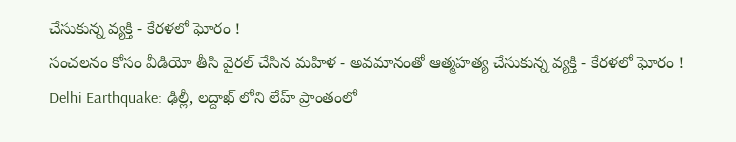చేసుకున్న వ్యక్తి - కేరళలో ఘోరం !
సంచలనం కోసం వీడియో తీసి వైరల్ చేసిన మహిళ - అవమానంతో ఆత్మహత్య చేసుకున్న వ్యక్తి - కేరళలో ఘోరం !
Delhi Earthquake: ఢిల్లీ, లద్దాఖ్ లోని లేహ్ ప్రాంతంలో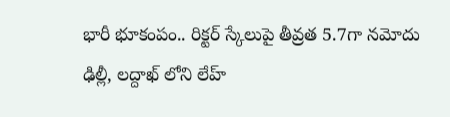భారీ భూకంపం.. రిక్టర్ స్కేలుపై తీవ్రత 5.7గా నమోదు
ఢిల్లీ, లద్దాఖ్ లోని లేహ్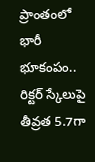ప్రాంతంలో భారీ భూకంపం.. రిక్టర్ స్కేలుపై తీవ్రత 5.7గా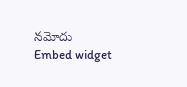నమోదు
Embed widget